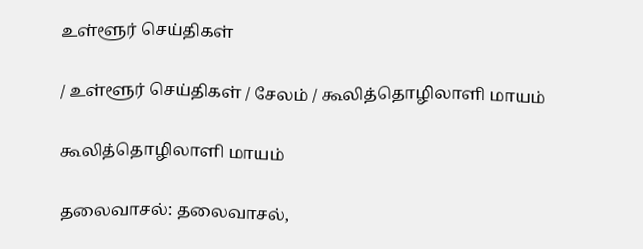உள்ளூர் செய்திகள்

/ உள்ளூர் செய்திகள் / சேலம் / கூலித்தொழிலாளி மாயம்

கூலித்தொழிலாளி மாயம்

தலைவாசல்: தலைவாசல்,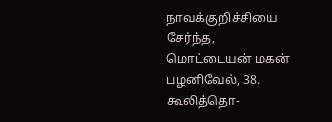நாவக்குறிச்சியை சேர்ந்த, மொட்டையன் மகன் பழனிவேல், 38. கூலித்தொ-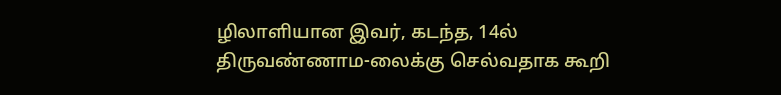ழிலாளியான இவர், கடந்த, 14ல் திருவண்ணாம-லைக்கு செல்வதாக கூறி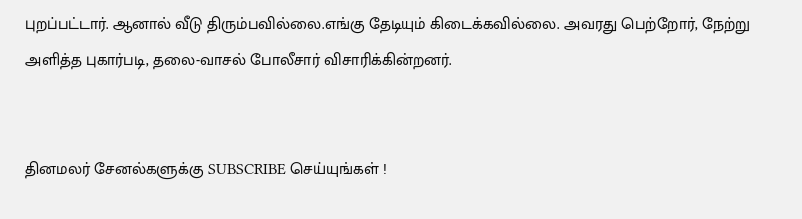புறப்பட்டார். ஆனால் வீடு திரும்பவில்லை.எங்கு தேடியும் கிடைக்கவில்லை. அவரது பெற்றோர், நேற்று அளித்த புகார்படி, தலை-வாசல் போலீசார் விசாரிக்கின்றனர்.


தினமலர் சேனல்களுக்கு SUBSCRIBE செய்யுங்கள் !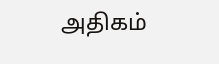அதிகம்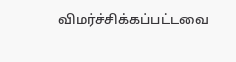விமர்ச்சிக்கப்பட்டவை